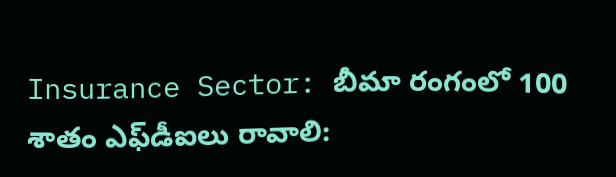Insurance Sector: బీమా రంగంలో 100 శాతం ఎఫ్‌డీఐలు రావాలి: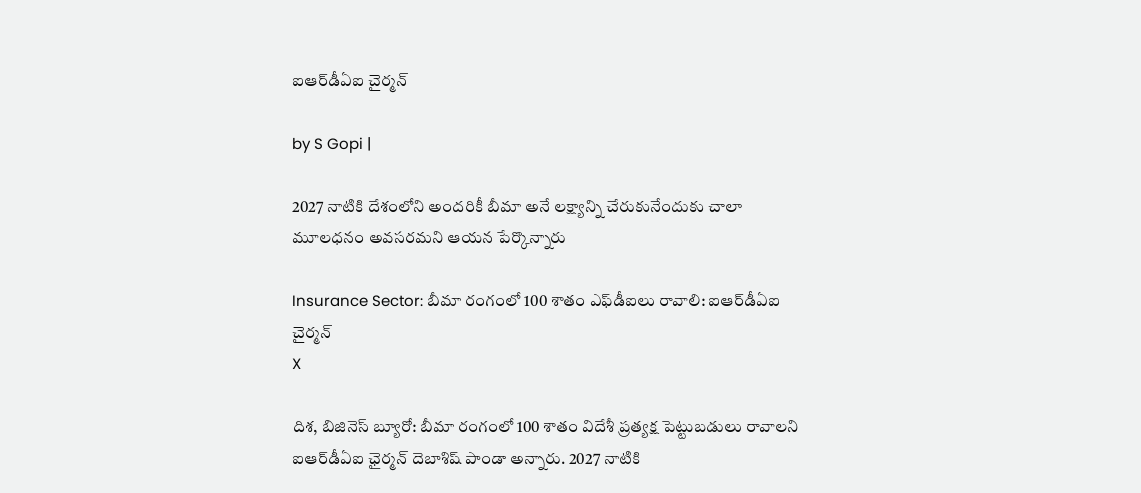ఐఆర్‌డీఏఐ చైర్మన్

by S Gopi |

2027 నాటికి దేశంలోని అందరికీ బీమా అనే లక్ష్యాన్ని చేరుకునేందుకు చాలా మూలధనం అవసరమని ఆయన పేర్కొన్నారు

Insurance Sector: బీమా రంగంలో 100 శాతం ఎఫ్‌డీఐలు రావాలి: ఐఆర్‌డీఏఐ చైర్మన్
X

దిశ, బిజినెస్ బ్యూరో: బీమా రంగంలో 100 శాతం విదేశీ ప్రత్యక్ష పెట్టుబడులు రావాలని ఐఆర్‌డీఏఐ ఛైర్మన్ దెబాశిష్ పాండా అన్నారు. 2027 నాటికి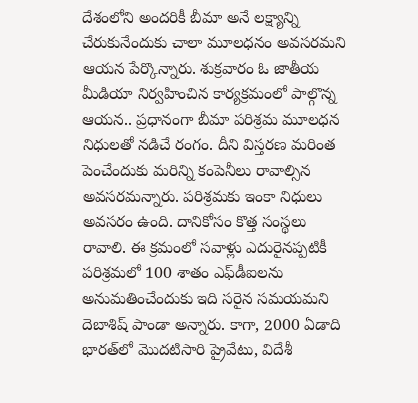దేశంలోని అందరికీ బీమా అనే లక్ష్యాన్ని చేరుకునేందుకు చాలా మూలధనం అవసరమని ఆయన పేర్కొన్నారు. శుక్రవారం ఓ జాతీయ మీడియా నిర్వహించిన కార్యక్రమంలో పాల్గొన్న ఆయన.. ప్రధానంగా బీమా పరిశ్రమ మూలధన నిధులతో నడిచే రంగం. దీని విస్తరణ మరింత పెంచేందుకు మరిన్ని కంపెనీలు రావాల్సిన అవసరమన్నారు. పరిశ్రమకు ఇంకా నిధులు అవసరం ఉంది. దానికోసం కొత్త సంస్థలు రావాలి. ఈ క్రమంలో సవాళ్లు ఎదురైనప్పటికీ పరిశ్రమలో 100 శాతం ఎఫ్‌డీఐలను అనుమతించేందుకు ఇది సరైన సమయమని దెబాశిష్ పాండా అన్నారు. కాగా, 2000 ఏడాది భారత్‌లో మొదటిసారి ప్రైవేటు, విదేశీ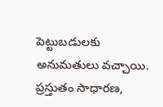పెట్టుబడులకు అనుమతులు వచ్చాయి. ప్రస్తుతం సాధారణ,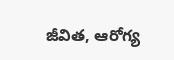జీవిత, ఆరోగ్య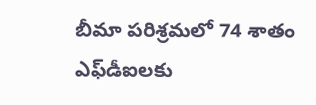బీమా పరిశ్రమలో 74 శాతం ఎఫ్‌డీఐలకు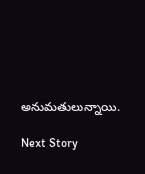అనుమతులున్నాయి.

Next Story